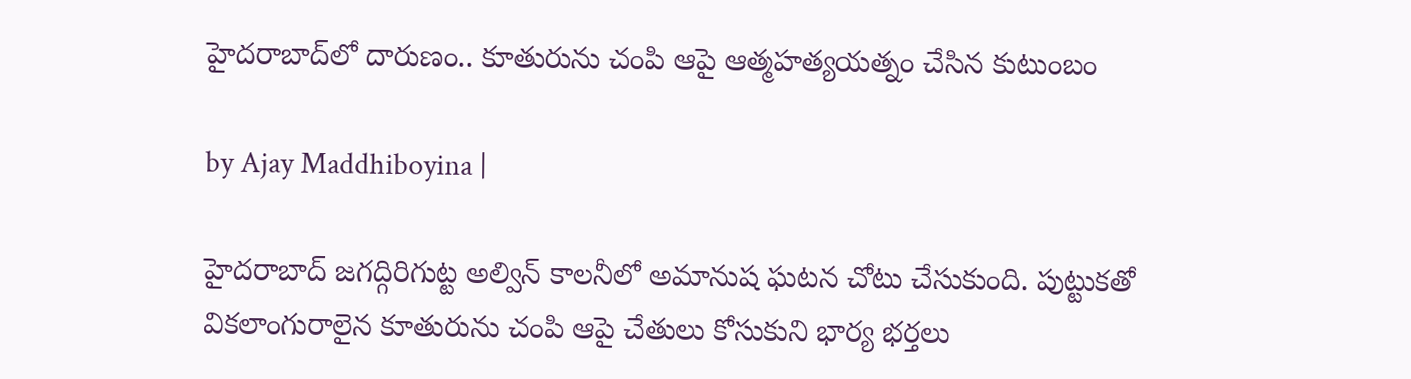హైదరాబాద్‌లో దారుణం.. కూతురును చంపి ఆపై ఆత్మహత్యయత్నం చేసిన కుటుంబం

by Ajay Maddhiboyina |

హైద‌రాబాద్ జ‌గ‌ద్గిరిగుట్ట అల్విన్ కాల‌నీలో అమానుష ఘ‌ట‌న చోటు చేసుకుంది. పుట్టుక‌తో విక‌లాంగురాలైన కూతురును చంపి ఆపై చేతులు కోసుకుని భార్య భ‌ర్త‌లు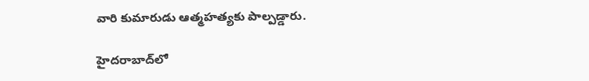వారి కుమారుడు ఆత్మ‌హ‌త్య‌కు పాల్ప‌డ్డారు.

హైదరాబాద్‌లో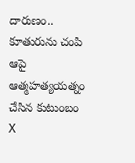దారుణం.. కూతురును చంపి ఆపై ఆత్మహత్యయత్నం చేసిన కుటుంబం
X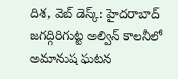దిశ, వెబ్ డెస్క్: హైద‌రాబాద్ జ‌గ‌ద్గిరిగుట్ట అల్విన్ కాల‌నీలో అమానుష ఘ‌ట‌న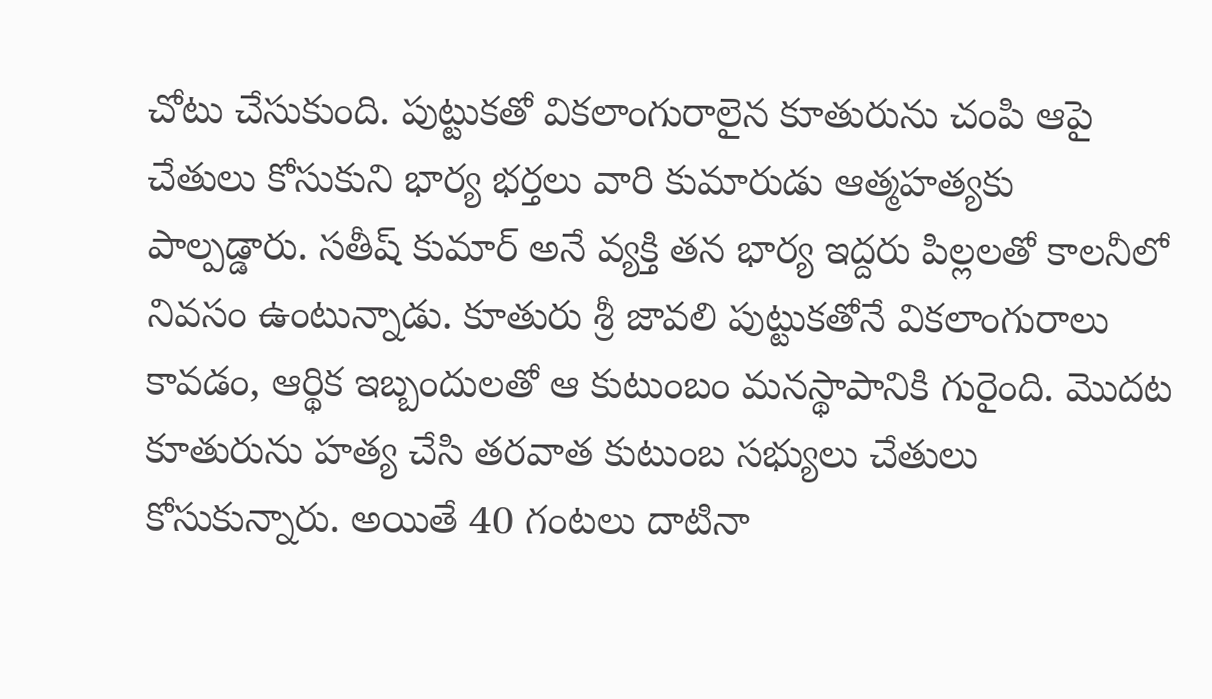చోటు చేసుకుంది. పుట్టుక‌తో విక‌లాంగురాలైన కూతురును చంపి ఆపై చేతులు కోసుకుని భార్య భ‌ర్త‌లు వారి కుమారుడు ఆత్మ‌హ‌త్య‌కు పాల్ప‌డ్డారు. స‌తీష్ కుమార్ అనే వ్య‌క్తి త‌న భార్య ఇద్ద‌రు పిల్ల‌ల‌తో కాల‌నీలో నివ‌సం ఉంటున్నాడు. కూతురు శ్రీ జావ‌లి పుట్టుక‌తోనే విక‌లాంగురాలు కావ‌డం, ఆర్థిక ఇబ్బందుల‌తో ఆ కుటుంబం మ‌న‌స్థాపానికి గురైంది. మొద‌ట కూతురును హ‌త్య చేసి త‌ర‌వాత కుటుంబ స‌భ్యులు చేతులు కోసుకున్నారు. అయితే 40 గంట‌లు దాటినా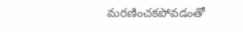మ‌ర‌ణించ‌క‌పోవ‌డంతో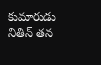కుమారుడు నితిన్ త‌న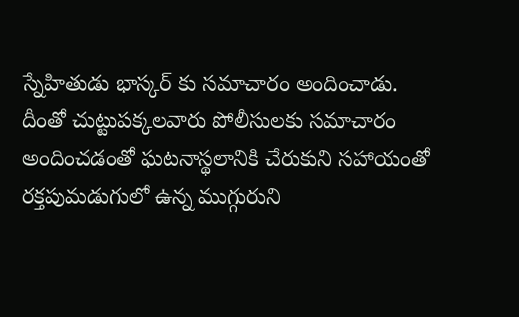స్నేహితుడు భాస్క‌ర్ కు స‌మాచారం అందించాడు. దీంతో చుట్టుప‌క్క‌ల‌వారు పోలీసుల‌కు స‌మాచారం అందించ‌డంతో ఘ‌ట‌నాస్థ‌లానికి చేరుకుని స‌హాయంతో ర‌క్త‌పుమ‌డుగులో ఉన్న ముగ్గురుని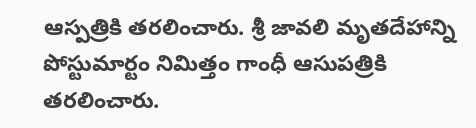ఆస్ప‌త్రికి త‌ర‌లించారు. శ్రీ జావలి మృతదేహాన్ని పోస్టుమార్టం నిమిత్తం గాంధీ ఆసుపత్రికి తరలించారు.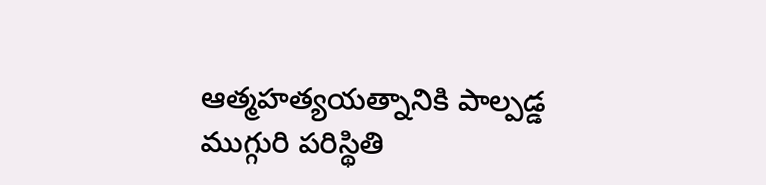ఆత్మ‌హ‌త్య‌య‌త్నానికి పాల్ప‌డ్డ ముగ్గురి ప‌రిస్థితి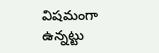విష‌మంగా ఉన్న‌ట్టు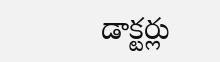డాక్ట‌ర్లు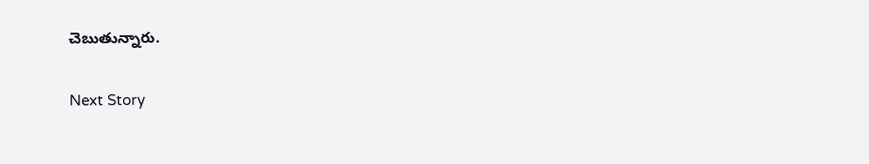చెబుతున్నారు.

Next Story